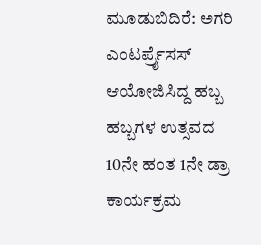ಮೂಡುಬಿದಿರೆ: ಅಗರಿ ಎಂಟರ್ಪ್ರೈಸಸ್ ಆಯೋಜಿಸಿದ್ದ ಹಬ್ಬ ಹಬ್ಬಗಳ ಉತ್ಸವದ 10ನೇ ಹಂತ 1ನೇ ಡ್ರಾ ಕಾರ್ಯಕ್ರಮ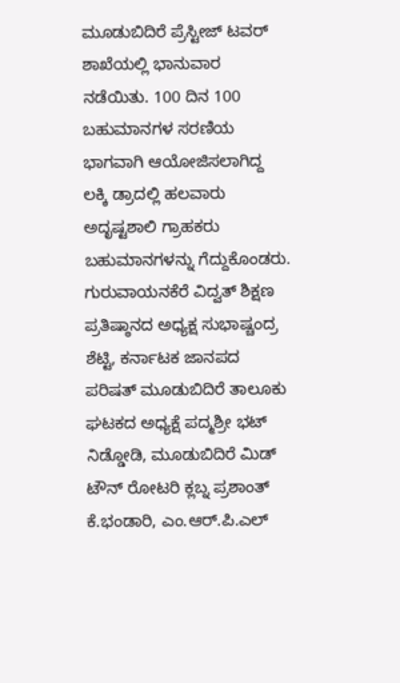ಮೂಡುಬಿದಿರೆ ಪ್ರೆಸ್ಟೀಜ್ ಟವರ್ ಶಾಖೆಯಲ್ಲಿ ಭಾನುವಾರ ನಡೆಯಿತು. 100 ದಿನ 100 ಬಹುಮಾನಗಳ ಸರಣಿಯ ಭಾಗವಾಗಿ ಆಯೋಜಿಸಲಾಗಿದ್ದ ಲಕ್ಕಿ ಡ್ರಾದಲ್ಲಿ ಹಲವಾರು ಅದೃಷ್ಟಶಾಲಿ ಗ್ರಾಹಕರು ಬಹುಮಾನಗಳನ್ನು ಗೆದ್ದುಕೊಂಡರು. ಗುರುವಾಯನಕೆರೆ ವಿದ್ವತ್ ಶಿಕ್ಷಣ ಪ್ರತಿಷ್ಠಾನದ ಅಧ್ಯಕ್ಷ ಸುಭಾಷ್ಚಂದ್ರ ಶೆಟ್ಟಿ, ಕರ್ನಾಟಕ ಜಾನಪದ ಪರಿಷತ್ ಮೂಡುಬಿದಿರೆ ತಾಲೂಕು ಘಟಕದ ಅಧ್ಯಕ್ಷೆ ಪದ್ಮಶ್ರೀ ಭಟ್ ನಿಡ್ಡೋಡಿ, ಮೂಡುಬಿದಿರೆ ಮಿಡ್ ಟೌನ್ ರೋಟರಿ ಕ್ಲಬ್ನ ಪ್ರಶಾಂತ್ ಕೆ.ಭಂಡಾರಿ, ಎಂ.ಆರ್.ಪಿ.ಎಲ್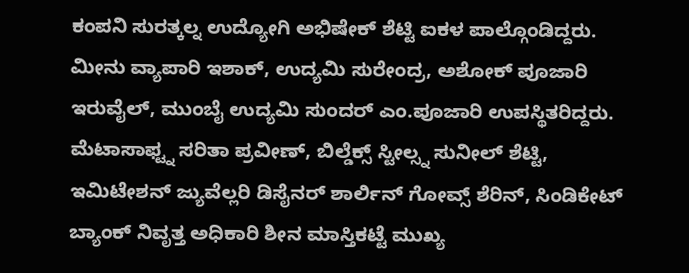ಕಂಪನಿ ಸುರತ್ಕಲ್ನ ಉದ್ಯೋಗಿ ಅಭಿಷೇಕ್ ಶೆಟ್ಟಿ ಐಕಳ ಪಾಲ್ಗೊಂಡಿದ್ದರು. ಮೀನು ವ್ಯಾಪಾರಿ ಇಶಾಕ್, ಉದ್ಯಮಿ ಸುರೇಂದ್ರ, ಅಶೋಕ್ ಪೂಜಾರಿ ಇರುವೈಲ್, ಮುಂಬೈ ಉದ್ಯಮಿ ಸುಂದರ್ ಎಂ.ಪೂಜಾರಿ ಉಪಸ್ಥಿತರಿದ್ದರು. ಮೆಟಾಸಾಫ್ಟ್ನ ಸರಿತಾ ಪ್ರವೀಣ್, ಬಿಲ್ಡೆಕ್ಸ್ ಸ್ಟೀಲ್ಸ್ನ ಸುನೀಲ್ ಶೆಟ್ಟಿ, ಇಮಿಟೇಶನ್ ಜ್ಯುವೆಲ್ಲರಿ ಡಿಸೈನರ್ ಶಾರ್ಲಿನ್ ಗೋವ್ಸ್ ಶೆರಿನ್, ಸಿಂಡಿಕೇಟ್ ಬ್ಯಾಂಕ್ ನಿವೃತ್ತ ಅಧಿಕಾರಿ ಶೀನ ಮಾಸ್ತಿಕಟ್ಟೆ ಮುಖ್ಯ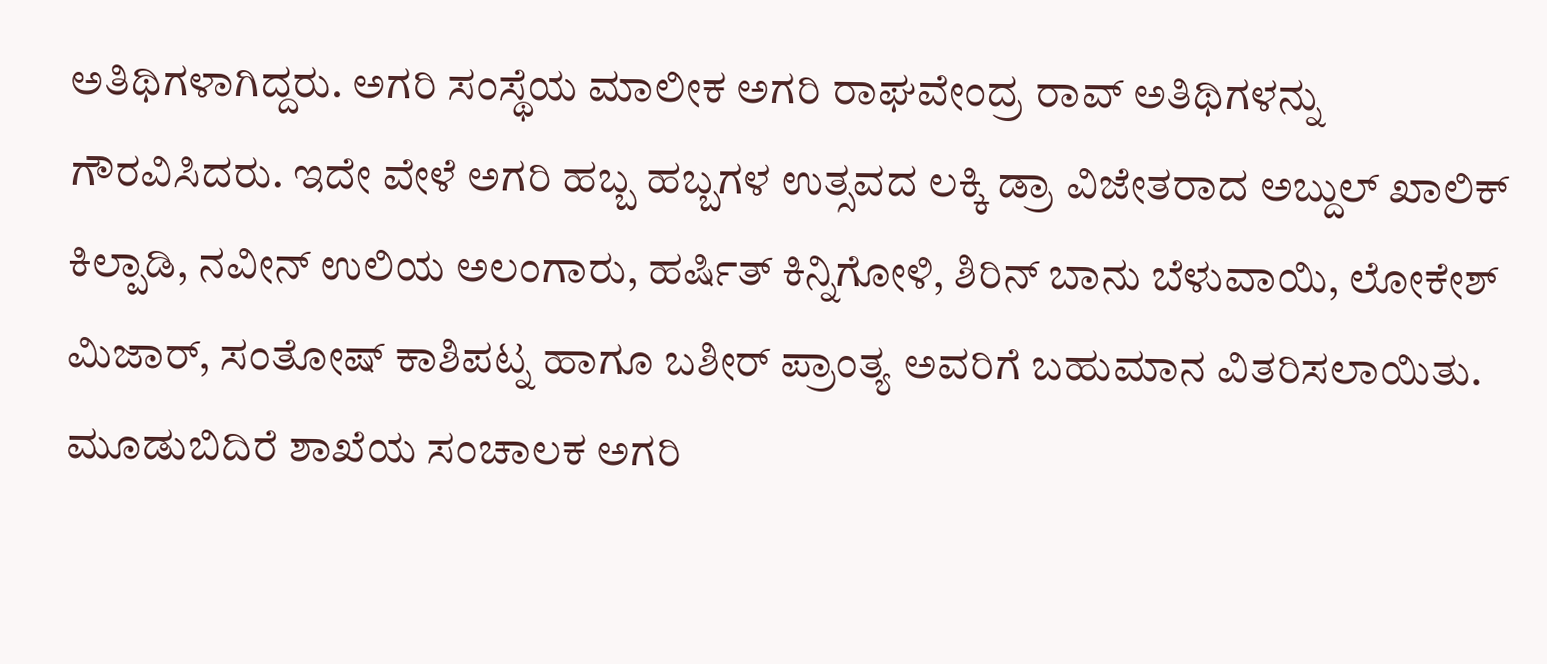ಅತಿಥಿಗಳಾಗಿದ್ದರು. ಅಗರಿ ಸಂಸ್ಥೆಯ ಮಾಲೀಕ ಅಗರಿ ರಾಘವೇಂದ್ರ ರಾವ್ ಅತಿಥಿಗಳನ್ನು ಗೌರವಿಸಿದರು. ಇದೇ ವೇಳೆ ಅಗರಿ ಹಬ್ಬ ಹಬ್ಬಗಳ ಉತ್ಸವದ ಲಕ್ಕಿ ಡ್ರಾ ವಿಜೇತರಾದ ಅಬ್ದುಲ್ ಖಾಲಿಕ್ ಕಿಲ್ಪಾಡಿ, ನವೀನ್ ಉಲಿಯ ಅಲಂಗಾರು, ಹರ್ಷಿತ್ ಕಿನ್ನಿಗೋಳಿ, ಶಿರಿನ್ ಬಾನು ಬೆಳುವಾಯಿ, ಲೋಕೇಶ್ ಮಿಜಾರ್, ಸಂತೋಷ್ ಕಾಶಿಪಟ್ನ ಹಾಗೂ ಬಶೀರ್ ಪ್ರಾಂತ್ಯ ಅವರಿಗೆ ಬಹುಮಾನ ವಿತರಿಸಲಾಯಿತು. ಮೂಡುಬಿದಿರೆ ಶಾಖೆಯ ಸಂಚಾಲಕ ಅಗರಿ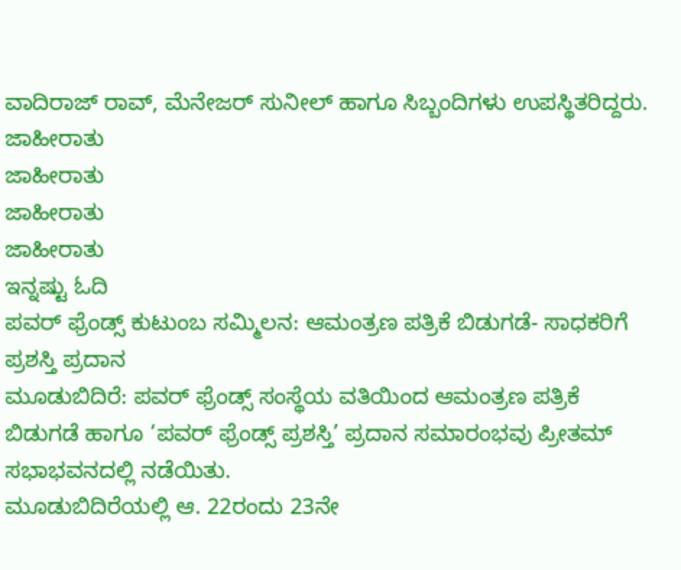ವಾದಿರಾಜ್ ರಾವ್, ಮೆನೇಜರ್ ಸುನೀಲ್ ಹಾಗೂ ಸಿಬ್ಬಂದಿಗಳು ಉಪಸ್ಥಿತರಿದ್ದರು.
ಜಾಹೀರಾತು
ಜಾಹೀರಾತು
ಜಾಹೀರಾತು
ಜಾಹೀರಾತು
ಇನ್ನಷ್ಟು ಓದಿ
ಪವರ್ ಫ್ರೆಂಡ್ಸ್ ಕುಟುಂಬ ಸಮ್ಮಿಲನ: ಆಮಂತ್ರಣ ಪತ್ರಿಕೆ ಬಿಡುಗಡೆ- ಸಾಧಕರಿಗೆ ಪ್ರಶಸ್ತಿ ಪ್ರದಾನ
ಮೂಡುಬಿದಿರೆ: ಪವರ್ ಫ್ರೆಂಡ್ಸ್ ಸಂಸ್ಥೆಯ ವತಿಯಿಂದ ಆಮಂತ್ರಣ ಪತ್ರಿಕೆ ಬಿಡುಗಡೆ ಹಾಗೂ ‘ಪವರ್ ಫ್ರೆಂಡ್ಸ್ ಪ್ರಶಸ್ತಿ’ ಪ್ರದಾನ ಸಮಾರಂಭವು ಪ್ರೀತಮ್ ಸಭಾಭವನದಲ್ಲಿ ನಡೆಯಿತು.
ಮೂಡುಬಿದಿರೆಯಲ್ಲಿ ಆ. 22ರಂದು 23ನೇ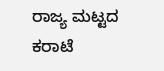ರಾಜ್ಯ ಮಟ್ಟದ ಕರಾಟೆ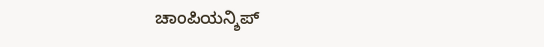ಚಾಂಪಿಯನ್ಶಿಪ್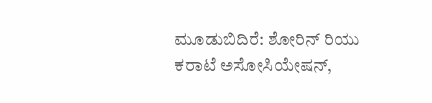ಮೂಡುಬಿದಿರೆ: ಶೋರಿನ್ ರಿಯು ಕರಾಟೆ ಅಸೋಸಿಯೇಷನ್,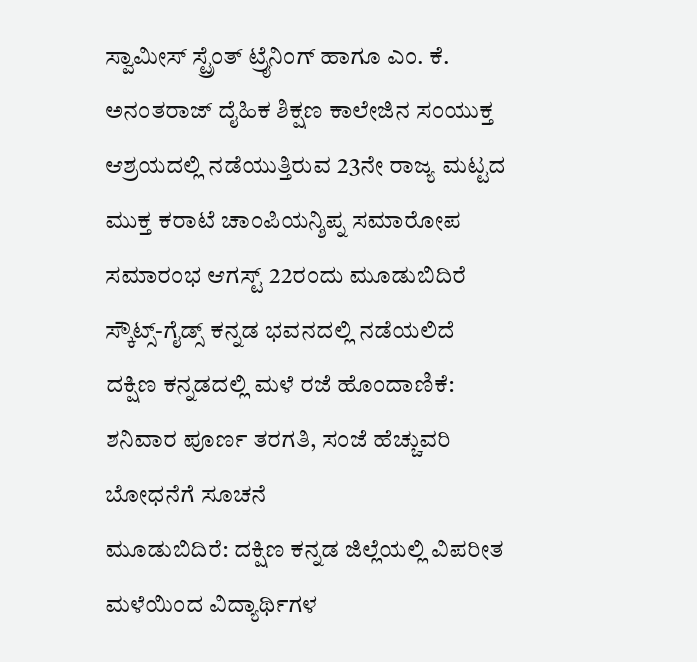ಸ್ವಾಮೀಸ್ ಸ್ಟ್ರೆಂತ್ ಟ್ರೈನಿಂಗ್ ಹಾಗೂ ಎಂ. ಕೆ. ಅನಂತರಾಜ್ ದೈಹಿಕ ಶಿಕ್ಷಣ ಕಾಲೇಜಿನ ಸಂಯುಕ್ತ ಆಶ್ರಯದಲ್ಲಿ ನಡೆಯುತ್ತಿರುವ 23ನೇ ರಾಜ್ಯ ಮಟ್ಟದ ಮುಕ್ತ ಕರಾಟೆ ಚಾಂಪಿಯನ್ಶಿಪ್ನ ಸಮಾರೋಪ ಸಮಾರಂಭ ಆಗಸ್ಟ್ 22ರಂದು ಮೂಡುಬಿದಿರೆ ಸ್ಕೌಟ್ಸ್-ಗೈಡ್ಸ್ ಕನ್ನಡ ಭವನದಲ್ಲಿ ನಡೆಯಲಿದೆ
ದಕ್ಷಿಣ ಕನ್ನಡದಲ್ಲಿ ಮಳೆ ರಜೆ ಹೊಂದಾಣಿಕೆ: ಶನಿವಾರ ಪೂರ್ಣ ತರಗತಿ, ಸಂಜೆ ಹೆಚ್ಚುವರಿ ಬೋಧನೆಗೆ ಸೂಚನೆ
ಮೂಡುಬಿದಿರೆ: ದಕ್ಷಿಣ ಕನ್ನಡ ಜಿಲ್ಲೆಯಲ್ಲಿ ವಿಪರೀತ ಮಳೆಯಿಂದ ವಿದ್ಯಾರ್ಥಿಗಳ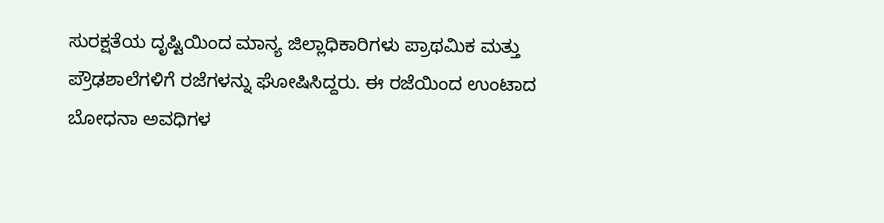ಸುರಕ್ಷತೆಯ ದೃಷ್ಟಿಯಿಂದ ಮಾನ್ಯ ಜಿಲ್ಲಾಧಿಕಾರಿಗಳು ಪ್ರಾಥಮಿಕ ಮತ್ತು ಪ್ರೌಢಶಾಲೆಗಳಿಗೆ ರಜೆಗಳನ್ನು ಘೋಷಿಸಿದ್ದರು. ಈ ರಜೆಯಿಂದ ಉಂಟಾದ ಬೋಧನಾ ಅವಧಿಗಳ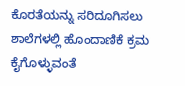ಕೊರತೆಯನ್ನು ಸರಿದೂಗಿಸಲು ಶಾಲೆಗಳಲ್ಲಿ ಹೊಂದಾಣಿಕೆ ಕ್ರಮ ಕೈಗೊಳ್ಳುವಂತೆ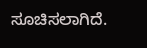ಸೂಚಿಸಲಾಗಿದೆ.